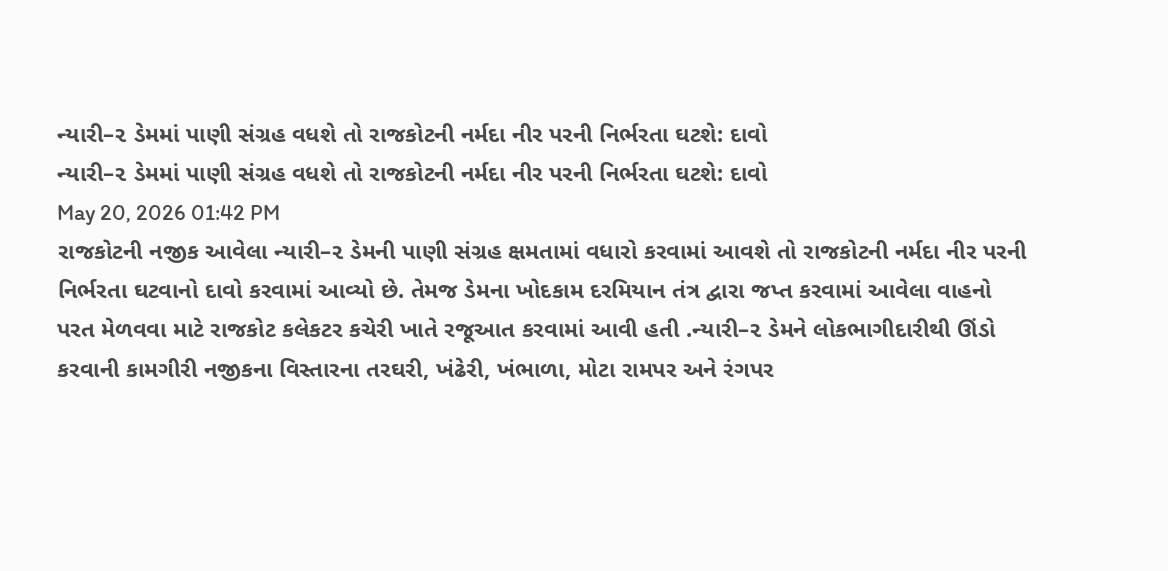ન્યારી–૨ ડેમમાં પાણી સંગ્રહ વધશે તો રાજકોટની નર્મદા નીર પરની નિર્ભરતા ઘટશે: દાવો
ન્યારી–૨ ડેમમાં પાણી સંગ્રહ વધશે તો રાજકોટની નર્મદા નીર પરની નિર્ભરતા ઘટશે: દાવો
May 20, 2026 01:42 PM
રાજકોટની નજીક આવેલા ન્યારી–૨ ડેમની પાણી સંગ્રહ ક્ષમતામાં વધારો કરવામાં આવશે તો રાજકોટની નર્મદા નીર પરની નિર્ભરતા ઘટવાનો દાવો કરવામાં આવ્યો છે. તેમજ ડેમના ખોદકામ દરમિયાન તંત્ર દ્વારા જપ્ત કરવામાં આવેલા વાહનો પરત મેળવવા માટે રાજકોટ કલેકટર કચેરી ખાતે રજૂઆત કરવામાં આવી હતી .ન્યારી–૨ ડેમને લોકભાગીદારીથી ઊંડો કરવાની કામગીરી નજીકના વિસ્તારના તરઘરી, ખંઢેરી, ખંભાળા, મોટા રામપર અને રંગપર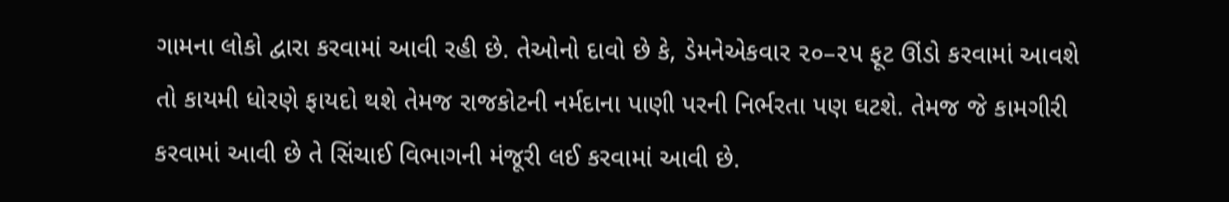ગામના લોકો દ્વારા કરવામાં આવી રહી છે. તેઓનો દાવો છે કે, ડેમનેએકવાર ૨૦–૨૫ ફૂટ ઊંડો કરવામાં આવશે તો કાયમી ધોરણે ફાયદો થશે તેમજ રાજકોટની નર્મદાના પાણી પરની નિર્ભરતા પણ ઘટશે. તેમજ જે કામગીરી કરવામાં આવી છે તે સિંચાઈ વિભાગની મંજૂરી લઈ કરવામાં આવી છે.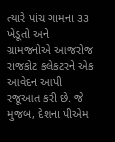ત્યારે પાંચ ગામના ૩૩ ખેડૂતો અને ગ્રામજનોએ આજરોજ રાજકોટ કલેકટરને એક આવેદન આપી રજૂઆત કરી છે. જે મુજબ, દેશના પીએમ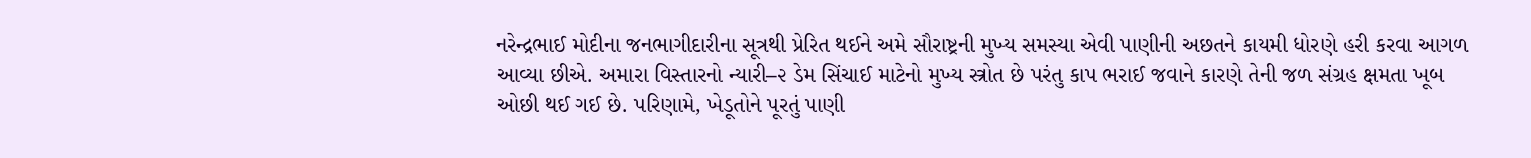નરેન્દ્રભાઈ મોદીના જનભાગીદારીના સૂત્રથી પ્રેરિત થઈને અમે સૌરાષ્ટ્રની મુખ્ય સમસ્યા એવી પાણીની અછતને કાયમી ધોરણે હરી કરવા આગળ આવ્યા છીએ. અમારા વિસ્તારનો ન્યારી–૨ ડેમ સિંચાઈ માટેનો મુખ્ય સ્ત્રોત છે પરંતુ કાપ ભરાઈ જવાને કારણે તેની જળ સંગ્રહ ક્ષમતા ખૂબ ઓછી થઈ ગઈ છે. પરિણામે, ખેડૂતોને પૂરતું પાણી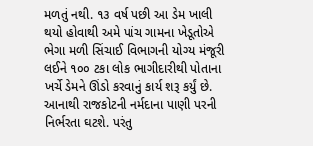મળતું નથી. ૧૩ વર્ષ પછી આ ડેમ ખાલી થયો હોવાથી અમે પાંચ ગામના ખેડૂતોએ ભેગા મળી સિંચાઈ વિભાગની યોગ્ય મંજૂરી લઈને ૧૦૦ ટકા લોક ભાગીદારીથી પોતાના ખર્ચે ડેમને ઊંડો કરવાનું કાર્ય શરૂ કર્યું છે. આનાથી રાજકોટની નર્મદાના પાણી પરની નિર્ભરતા ઘટશે. પરંતુ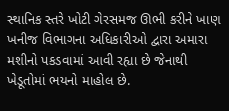સ્થાનિક સ્તરે ખોટી ગેરસમજ ઊભી કરીને ખાણ ખનીજ વિભાગના અધિકારીઓ દ્વારા અમારા મશીનો પકડવામાં આવી રહ્યા છે જેનાથી ખેડૂતોમાં ભયનો માહોલ છે.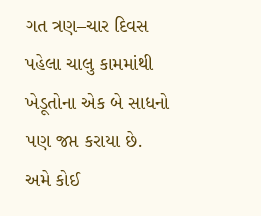ગત ત્રણ–ચાર દિવસ પહેલા ચાલુ કામમાંથી ખેડૂતોના એક બે સાધનો પણ જપ્ત કરાયા છે. અમે કોઈ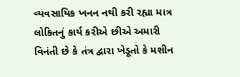વ્યવસાયિક ખનન નથી કરી રહ્યા માત્ર લોકિતનું કાર્ય કરીએ છીએ અમારી વિનંતી છે કે તંત્ર દ્વારા ખેડૂતો કે મશીન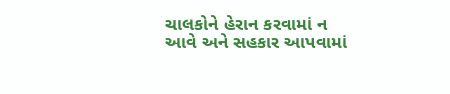ચાલકોને હેરાન કરવામાં ન આવે અને સહકાર આપવામાં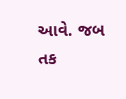આવે. જબ તક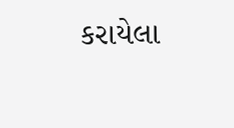કરાયેલા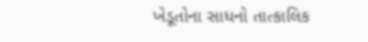ખેડૂતોના સાધનો તાત્કાલિક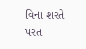વિના શરતે પરત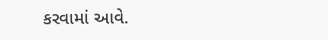કરવામાં આવે.